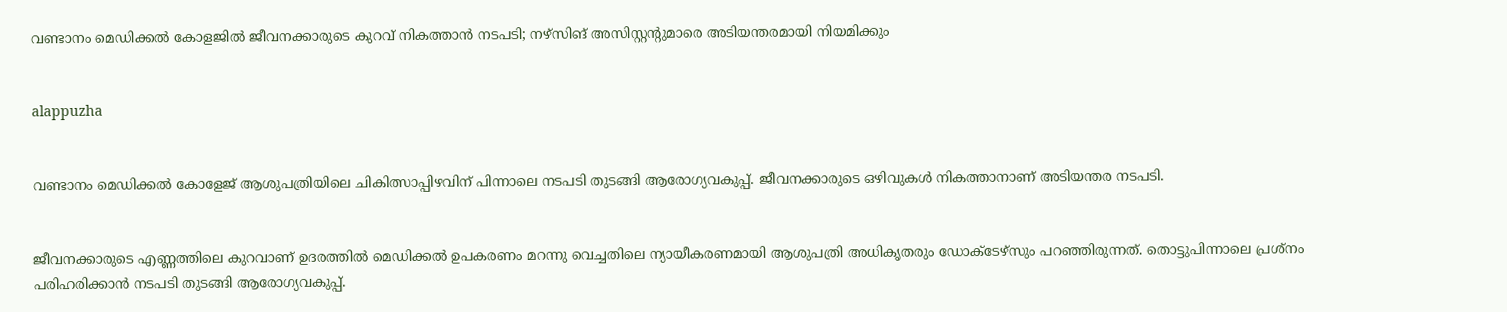വണ്ടാനം മെഡിക്കല്‍ കോളജില്‍ ജീവനക്കാരുടെ കുറവ് നികത്താന്‍ നടപടി; നഴ്സിങ് അസിസ്റ്റന്റുമാരെ അടിയന്തരമായി നിയമിക്കും


alappuzha


വണ്ടാനം മെഡിക്കല്‍ കോളേജ് ആശുപത്രിയിലെ ചികിത്സാപ്പിഴവിന് പിന്നാലെ നടപടി തുടങ്ങി ആരോഗ്യവകുപ്പ്. ജീവനക്കാരുടെ ഒഴിവുകള്‍ നികത്താനാണ് അടിയന്തര നടപടി.


ജീവനക്കാരുടെ എണ്ണത്തിലെ കുറവാണ് ഉദരത്തില്‍ മെഡിക്കല്‍ ഉപകരണം മറന്നു വെച്ചതിലെ ന്യായീകരണമായി ആശുപത്രി അധികൃതരും ഡോക്ടേഴ്സും പറഞ്ഞിരുന്നത്. തൊട്ടുപിന്നാലെ പ്രശ്നം പരിഹരിക്കാന്‍ നടപടി തുടങ്ങി ആരോഗ്യവകുപ്പ്.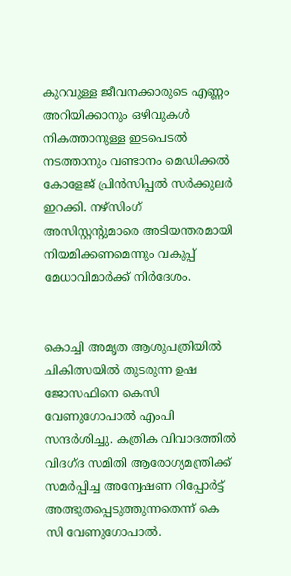കുറവുള്ള ജീവനക്കാരുടെ എണ്ണം അറിയിക്കാനും ഒഴിവുകള്‍ നികത്താനുള്ള ഇടപെടല്‍ നടത്താനും വണ്ടാനം മെഡിക്കല്‍ കോളേജ് പ്രിന്‍സിപ്പല്‍ സര്‍ക്കുലര്‍ ഇറക്കി. നഴ്സിംഗ് അസിസ്റ്റന്റുമാരെ അടിയന്തരമായി നിയമിക്കണമെന്നും വകുപ്പ് മേധാവിമാര്‍ക്ക് നിര്‍ദേശം.


കൊച്ചി അമൃത ആശുപത്രിയില്‍ ചികിത്സയില്‍ തുടരുന്ന ഉഷ ജോസഫിനെ കെസി വേണുഗോപാല്‍ എംപി സന്ദര്‍ശിച്ചു. കത്രിക വിവാദത്തില്‍ വിദഗ്ദ സമിതി ആരോഗ്യമന്ത്രിക്ക് സമര്‍പ്പിച്ച അന്വേഷണ റിപ്പോര്‍ട്ട് അത്ഭുതപ്പെടുത്തുന്നതെന്ന് കെ സി വേണുഗോപാല്‍.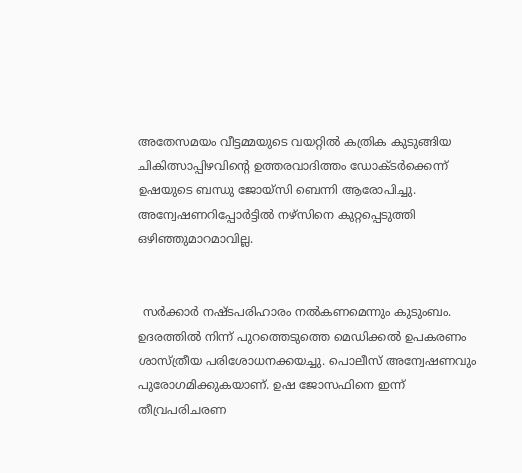അതേസമയം വീട്ടമ്മയുടെ വയറ്റില്‍ കത്രിക കുടുങ്ങിയ ചികിത്സാപ്പിഴവിന്റെ ഉത്തരവാദിത്തം ഡോക്ടര്‍ക്കെന്ന് ഉഷയുടെ ബന്ധു ജോയ്സി ബെന്നി ആരോപിച്ചു. അന്വേഷണറിപ്പോര്‍ട്ടില്‍ നഴ്സിനെ കുറ്റപ്പെടുത്തി ഒഴിഞ്ഞുമാറമാവില്ല.


 സര്‍ക്കാര്‍ നഷ്ടപരിഹാരം നല്‍കണമെന്നും കുടുംബം. ഉദരത്തില്‍ നിന്ന് പുറത്തെടുത്തെ മെഡിക്കല്‍ ഉപകരണം ശാസ്ത്രീയ പരിശോധനക്കയച്ചു. പൊലീസ് അന്വേഷണവും പുരോഗമിക്കുകയാണ്. ഉഷ ജോസഫിനെ ഇന്ന് തീവ്രപരിചരണ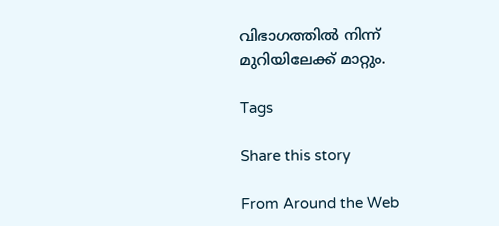വിഭാഗത്തില്‍ നിന്ന് മുറിയിലേക്ക് മാറ്റും.

Tags

Share this story

From Around the Web